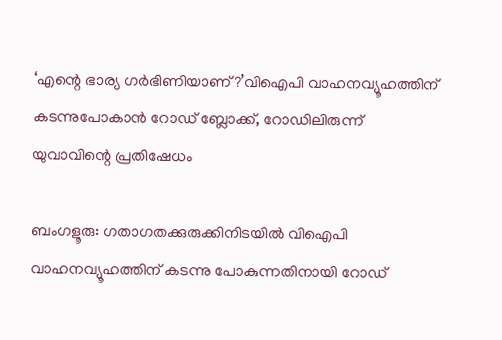‘എന്റെ ഭാര്യ ഗര്‍ഭിണിയാണ്?’വിഐപി വാഹനവ്യൂഹത്തിന് കടന്നുപോകാന്‍ റോഡ് ബ്ലോക്ക്, റോഡിലിരുന്ന് യുവാവിന്റെ പ്രതിഷേധം

ബംഗളൂരു: ഗതാഗതക്കുരുക്കിനിടയില്‍ വിഐപി വാഹനവ്യൂഹത്തിന് കടന്നു പോകുന്നതിനായി റോഡ്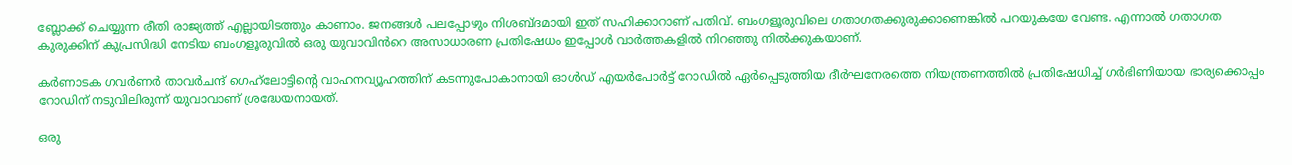ബ്ലോക്ക് ചെയ്യുന്ന രീതി രാജ്യത്ത് എല്ലായിടത്തും കാണാം. ജനങ്ങള്‍ പലപ്പോഴും നിശബ്ദമായി ഇത് സഹിക്കാറാണ് പതിവ്. ബംഗളൂരുവിലെ ഗതാഗതക്കുരുക്കാണെങ്കില്‍ പറയുകയേ വേണ്ട. എന്നാൽ ഗതാഗത കുരുക്കിന് കുപ്രസിദ്ധി നേടിയ ബംഗളൂരുവിൽ ഒരു യുവാവിൻറെ അസാധാരണ പ്രതിഷേധം ഇപ്പോള്‍ വാര്‍ത്തകളിൽ നിറഞ്ഞു നിൽക്കുകയാണ്.

കര്‍ണാടക ഗവര്‍ണര്‍ താവര്‍ചന്ദ് ഗെഹ്‌ലോട്ടിന്റെ വാഹനവ്യൂഹത്തിന് കടന്നുപോകാനായി ഓള്‍ഡ് എയര്‍പോര്‍ട്ട് റോഡില്‍ ഏര്‍പ്പെടുത്തിയ ദീര്‍ഘനേരത്തെ നിയന്ത്രണത്തില്‍ പ്രതിഷേധിച്ച് ഗര്‍ഭിണിയായ ഭാര്യക്കൊപ്പം റോഡിന് നടുവിലിരുന്ന് യുവാവാണ് ശ്രദ്ധേയനായത്.

ഒരു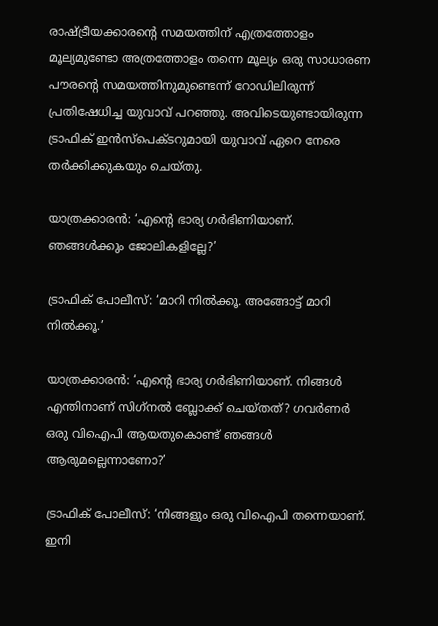രാഷ്ട്രീയക്കാരന്റെ സമയത്തിന് എത്രത്തോളം മൂല്യമുണ്ടോ അത്രത്തോളം തന്നെ മൂല്യം ഒരു സാധാരണ പൗരന്റെ സമയത്തിനുമുണ്ടെന്ന് റോഡിലിരുന്ന് പ്രതിഷേധിച്ച യുവാവ് പറഞ്ഞു. അവിടെയുണ്ടായിരുന്ന ട്രാഫിക് ഇന്‍സ്‌പെക്ടറുമായി യുവാവ് ഏറെ നേരെ തര്‍ക്കിക്കുകയും ചെയ്തു.

യാത്രക്കാരന്‍: ‘എന്റെ ഭാര്യ ഗര്‍ഭിണിയാണ്. ഞങ്ങള്‍ക്കും ജോലികളില്ലേ?’

ട്രാഫിക് പോലീസ്: ‘മാറി നില്‍ക്കൂ. അങ്ങോട്ട് മാറി നില്‍ക്കൂ.’

യാത്രക്കാരന്‍: ‘എന്റെ ഭാര്യ ഗര്‍ഭിണിയാണ്. നിങ്ങള്‍ എന്തിനാണ് സിഗ്‌നല്‍ ബ്ലോക്ക് ചെയ്തത്? ഗവര്‍ണര്‍ ഒരു വിഐപി ആയതുകൊണ്ട് ഞങ്ങള്‍ ആരുമല്ലെന്നാണോ?’

ട്രാഫിക് പോലീസ്: ‘നിങ്ങളും ഒരു വിഐപി തന്നെയാണ്. ഇനി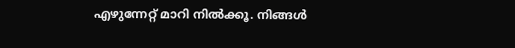എഴുന്നേറ്റ് മാറി നില്‍ക്കൂ. നിങ്ങള്‍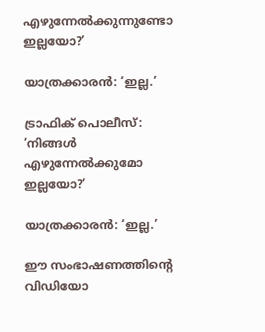എഴുന്നേല്‍ക്കുന്നുണ്ടോ ഇല്ലയോ?’

യാത്രക്കാരന്‍: ‘ഇല്ല.’

ട്രാഫിക് പൊലീസ്: ‘നിങ്ങള്‍ എഴുന്നേല്‍ക്കുമോ ഇല്ലയോ?’

യാത്രക്കാരന്‍: ‘ഇല്ല.’

ഈ സംഭാഷണത്തിന്റെ വിഡിയോ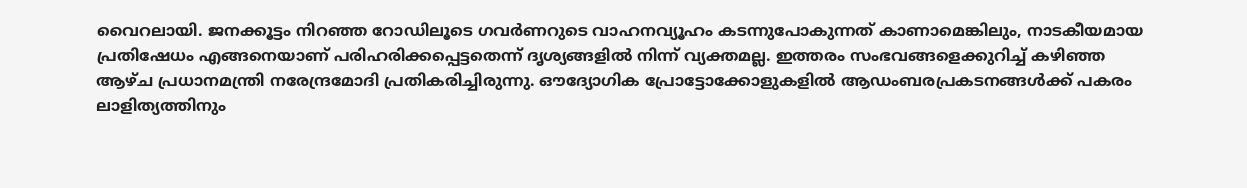വൈറലായി. ജനക്കൂട്ടം നിറഞ്ഞ റോഡിലൂടെ ഗവര്‍ണറുടെ വാഹനവ്യൂഹം കടന്നുപോകുന്നത് കാണാമെങ്കിലും, നാടകീയമായ പ്രതിഷേധം എങ്ങനെയാണ് പരിഹരിക്കപ്പെട്ടതെന്ന് ദൃശ്യങ്ങളില്‍ നിന്ന് വ്യക്തമല്ല. ഇത്തരം സംഭവങ്ങളെക്കുറിച്ച് കഴിഞ്ഞ ആഴ്ച പ്രധാനമന്ത്രി നരേന്ദ്രമോദി പ്രതികരിച്ചിരുന്നു. ഔദ്യോഗിക പ്രോട്ടോക്കോളുകളില്‍ ആഡംബരപ്രകടനങ്ങള്‍ക്ക് പകരം ലാളിത്യത്തിനും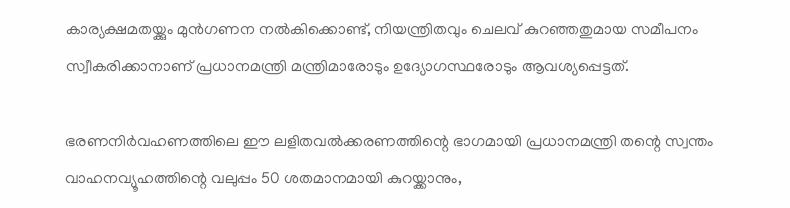കാര്യക്ഷമതയ്ക്കും മുന്‍ഗണന നല്‍കിക്കൊണ്ട്, നിയന്ത്രിതവും ചെലവ് കുറഞ്ഞതുമായ സമീപനം സ്വീകരിക്കാനാണ് പ്രധാനമന്ത്രി മന്ത്രിമാരോടും ഉദ്യോഗസ്ഥരോടും ആവശ്യപ്പെട്ടത്.

ഭരണനിര്‍വഹണത്തിലെ ഈ ലളിതവല്‍ക്കരണത്തിന്റെ ഭാഗമായി പ്രധാനമന്ത്രി തന്റെ സ്വന്തം വാഹനവ്യൂഹത്തിന്റെ വലുപ്പം 50 ശതമാനമായി കുറയ്ക്കാനും,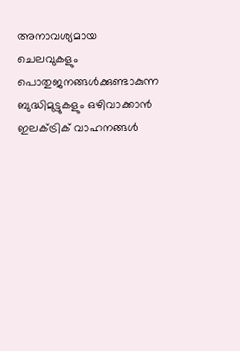അനാവശ്യമായ ചെലവുകളും പൊതുജനങ്ങള്‍ക്കുണ്ടാകുന്ന ബുദ്ധിമുട്ടുകളും ഒഴിവാക്കാന്‍ ഇലക്ട്രിക് വാഹനങ്ങള്‍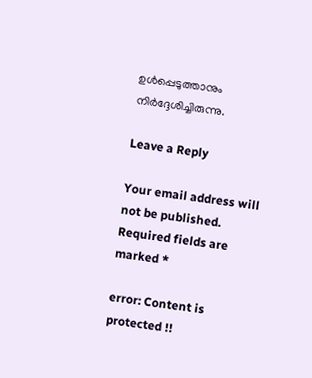ഉള്‍പ്പെടുത്താനും നിര്‍ദ്ദേശിച്ചിരുന്നു.

Leave a Reply

Your email address will not be published. Required fields are marked *

error: Content is protected !!